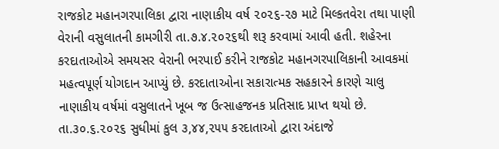રાજકોટ મહાનગરપાલિકા દ્વારા નાણાકીય વર્ષ ૨૦૨૬-૨૭ માટે મિલ્કતવેરા તથા પાણી વેરાની વસુલાતની કામગીરી તા.૭.૪.૨૦૨૬થી શરૂ કરવામાં આવી હતી. શહેરના કરદાતાઓએ સમયસર વેરાની ભરપાઈ કરીને રાજકોટ મહાનગરપાલિકાની આવકમાં મહત્વપૂર્ણ યોગદાન આપ્યું છે. કરદાતાઓના સકારાત્મક સહકારને કારણે ચાલુ નાણાકીય વર્ષમાં વસુલાતને ખૂબ જ ઉત્સાહજનક પ્રતિસાદ પ્રાપ્ત થયો છે.
તા.૩૦.૬.૨૦૨૬ સુધીમાં કુલ ૩,૪૪,૨૫૫ કરદાતાઓ દ્વારા અંદાજે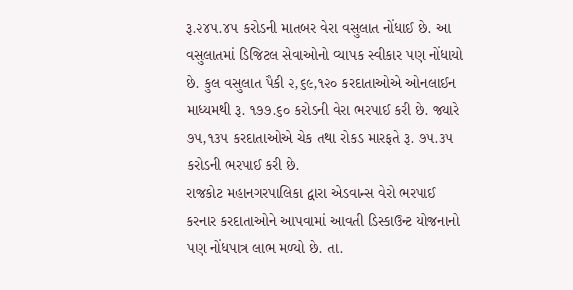રૂ.૨૪૫.૪૫ કરોડની માતબર વેરા વસુલાત નોંધાઈ છે. આ વસુલાતમાં ડિજિટલ સેવાઓનો વ્યાપક સ્વીકાર પણ નોંધાયો છે. કુલ વસુલાત પૈકી ૨,૬૯,૧૨૦ કરદાતાઓએ ઓનલાઈન માધ્યમથી રૂ. ૧૭૭.૬૦ કરોડની વેરા ભરપાઈ કરી છે. જ્યારે ૭૫,૧૩૫ કરદાતાઓએ ચેક તથા રોકડ મારફતે રૂ. ૭૫.૩૫ કરોડની ભરપાઈ કરી છે.
રાજકોટ મહાનગરપાલિકા દ્વારા એડવાન્સ વેરો ભરપાઈ કરનાર કરદાતાઓને આપવામાં આવતી ડિસ્કાઉન્ટ યોજનાનો પણ નોંધપાત્ર લાભ મળ્યો છે. તા.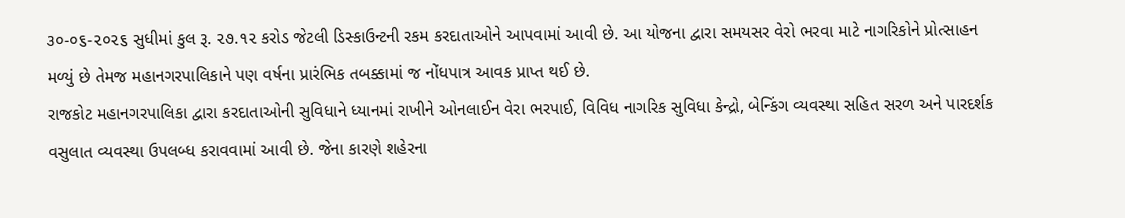૩૦-૦૬-૨૦૨૬ સુધીમાં કુલ રૂ. ૨૭.૧૨ કરોડ જેટલી ડિસ્કાઉન્ટની રકમ કરદાતાઓને આપવામાં આવી છે. આ યોજના દ્વારા સમયસર વેરો ભરવા માટે નાગરિકોને પ્રોત્સાહન મળ્યું છે તેમજ મહાનગરપાલિકાને પણ વર્ષના પ્રારંભિક તબક્કામાં જ નોંધપાત્ર આવક પ્રાપ્ત થઈ છે.
રાજકોટ મહાનગરપાલિકા દ્વારા કરદાતાઓની સુવિધાને ધ્યાનમાં રાખીને ઓનલાઈન વેરા ભરપાઈ, વિવિધ નાગરિક સુવિધા કેન્દ્રો, બેન્કિંગ વ્યવસ્થા સહિત સરળ અને પારદર્શક વસુલાત વ્યવસ્થા ઉપલબ્ધ કરાવવામાં આવી છે. જેના કારણે શહેરના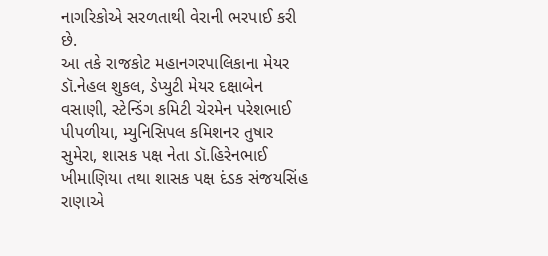નાગરિકોએ સરળતાથી વેરાની ભરપાઈ કરી છે.
આ તકે રાજકોટ મહાનગરપાલિકાના મેયર ડૉ.નેહલ શુકલ, ડેપ્યુટી મેયર દક્ષાબેન વસાણી, સ્ટેન્ડિંગ કમિટી ચેરમેન પરેશભાઈ પીપળીયા, મ્યુનિસિપલ કમિશનર તુષાર સુમેરા, શાસક પક્ષ નેતા ડૉ.હિરેનભાઈ ખીમાણિયા તથા શાસક પક્ષ દંડક સંજયસિંહ રાણાએ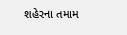શહેરના તમામ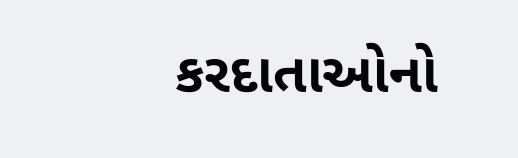કરદાતાઓનો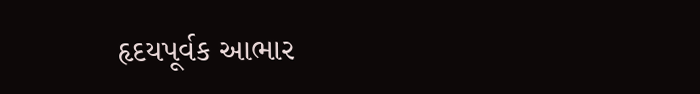હૃદયપૂર્વક આભાર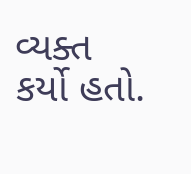વ્યક્ત કર્યો હતો.